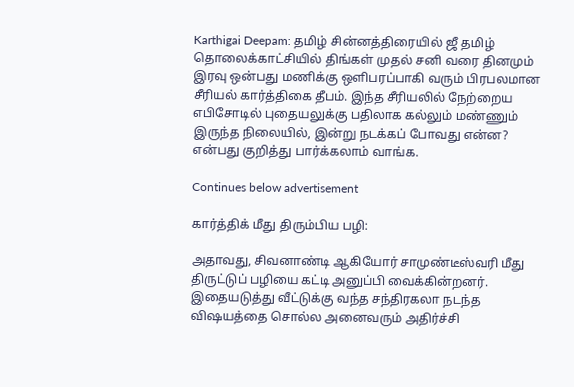Karthigai Deepam: தமிழ் சின்னத்திரையில் ஜீ தமிழ் தொலைக்காட்சியில் திங்கள் முதல் சனி வரை தினமும் இரவு ஒன்பது மணிக்கு ஒளிபரப்பாகி வரும் பிரபலமான சீரியல் கார்த்திகை தீபம். இந்த சீரியலில் நேற்றைய எபிசோடில் புதையலுக்கு பதிலாக கல்லும் மண்ணும் இருந்த நிலையில், இன்று நடக்கப் போவது என்ன? என்பது குறித்து பார்க்கலாம் வாங்க.

Continues below advertisement

கார்த்திக் மீது திரும்பிய பழி:

அதாவது, சிவனாண்டி ஆகியோர் சாமுண்டீஸ்வரி மீது திருட்டுப் பழியை கட்டி அனுப்பி வைக்கின்றனர். இதையடுத்து வீட்டுக்கு வந்த சந்திரகலா நடந்த விஷயத்தை சொல்ல அனைவரும் அதிர்ச்சி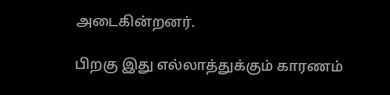அடைகின்றனர்.

பிறகு இது எல்லாத்துக்கும் காரணம்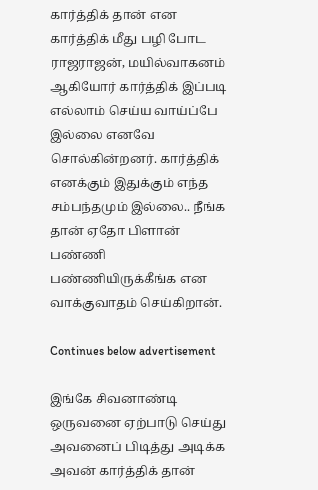கார்த்திக் தான் என கார்த்திக் மீது பழி போட ராஜராஜன், மயில்வாகனம் ஆகியோர் கார்த்திக் இப்படி எல்லாம் செய்ய வாய்ப்பே இல்லை எனவே சொல்கின்றனர். கார்த்திக் எனக்கும் இதுக்கும் எந்த சம்பந்தமும் இல்லை.. நீங்க தான் ஏதோ பிளான் பண்ணி பண்ணியிருக்கீங்க என வாக்குவாதம் செய்கிறான்.

Continues below advertisement

இங்கே சிவனாண்டி ஒருவனை ஏற்பாடு செய்து அவனைப் பிடித்து அடிக்க அவன் கார்த்திக் தான்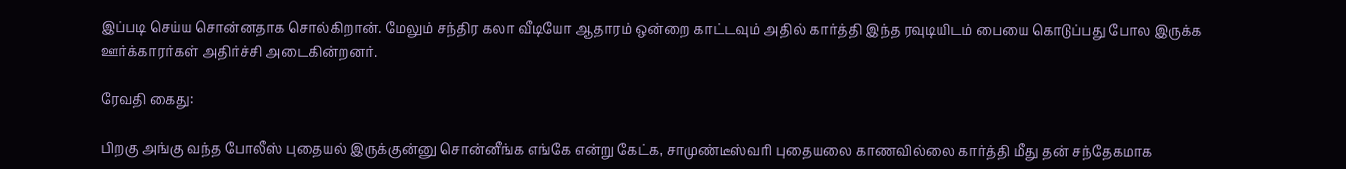இப்படி செய்ய சொன்னதாக சொல்கிறான். மேலும் சந்திர கலா வீடியோ ஆதாரம் ஒன்றை காட்டவும் அதில் கார்த்தி இந்த ரவுடியிடம் பையை கொடுப்பது போல இருக்க ஊர்க்காரர்கள் அதிர்ச்சி அடைகின்றனர்.

ரேவதி கைது:

பிறகு அங்கு வந்த போலீஸ் புதையல் இருக்குன்னு சொன்னீங்க எங்கே என்று கேட்க, சாமுண்டீஸ்வரி புதையலை காணவில்லை கார்த்தி மீது தன் சந்தேகமாக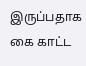இருப்பதாக கை காட்ட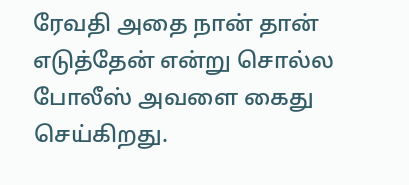ரேவதி அதை நான் தான் எடுத்தேன் என்று சொல்ல போலீஸ் அவளை கைது செய்கிறது.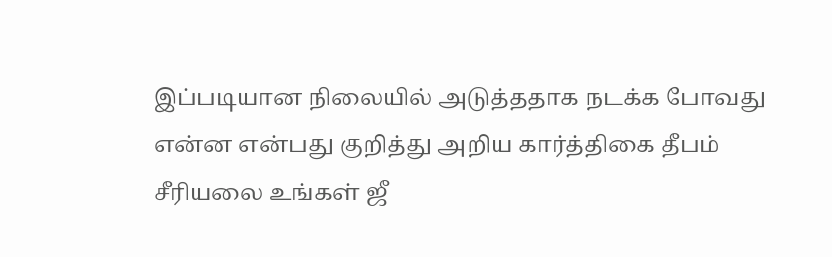இப்படியான நிலையில் அடுத்ததாக நடக்க போவது என்ன என்பது குறித்து அறிய கார்த்திகை தீபம் சீரியலை உங்கள் ஜீ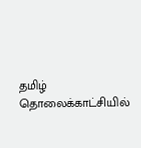தமிழ் தொலைக்காட்சியில்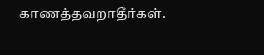காணத்தவறாதீர்கள்.